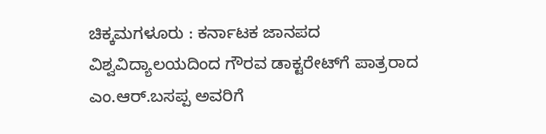ಚಿಕ್ಕಮಗಳೂರು : ಕರ್ನಾಟಕ ಜಾನಪದ ವಿಶ್ವವಿದ್ಯಾಲಯದಿಂದ ಗೌರವ ಡಾಕ್ಟರೇಟ್‍ಗೆ ಪಾತ್ರರಾದ ಎಂ.ಆರ್.ಬಸಪ್ಪ ಅವರಿಗೆ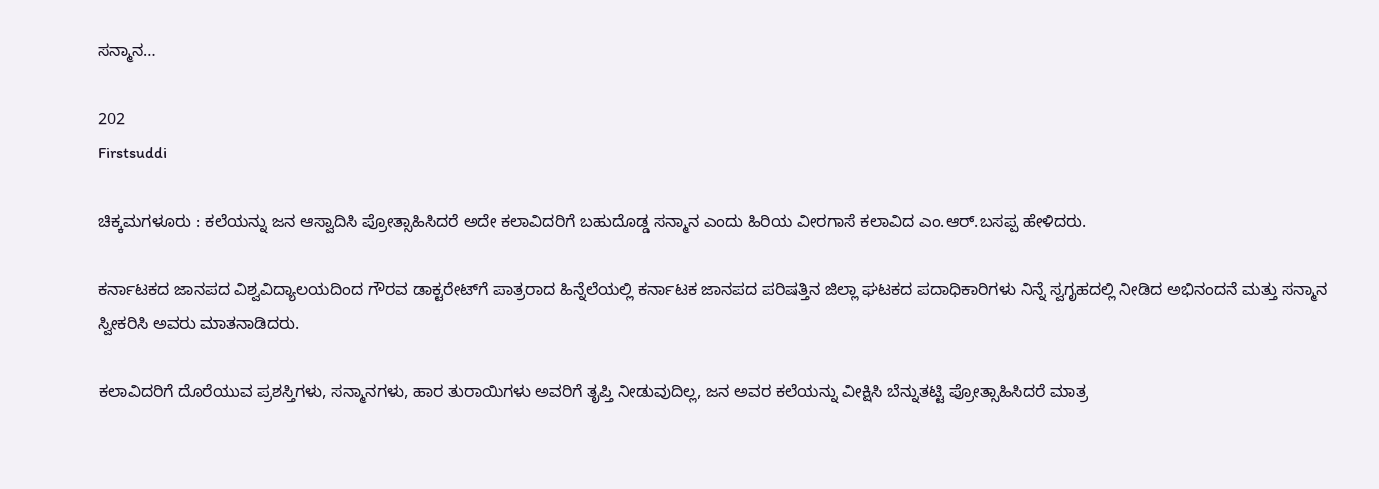ಸನ್ಮಾನ…

202
Firstsuddi

ಚಿಕ್ಕಮಗಳೂರು : ಕಲೆಯನ್ನು ಜನ ಆಸ್ವಾದಿಸಿ ಪ್ರೋತ್ಸಾಹಿಸಿದರೆ ಅದೇ ಕಲಾವಿದರಿಗೆ ಬಹುದೊಡ್ಡ ಸನ್ಮಾನ ಎಂದು ಹಿರಿಯ ವೀರಗಾಸೆ ಕಲಾವಿದ ಎಂ.ಆರ್.ಬಸಪ್ಪ ಹೇಳಿದರು.

ಕರ್ನಾಟಕದ ಜಾನಪದ ವಿಶ್ವವಿದ್ಯಾಲಯದಿಂದ ಗೌರವ ಡಾಕ್ಟರೇಟ್‍ಗೆ ಪಾತ್ರರಾದ ಹಿನ್ನೆಲೆಯಲ್ಲಿ ಕರ್ನಾಟಕ ಜಾನಪದ ಪರಿಷತ್ತಿನ ಜಿಲ್ಲಾ ಘಟಕದ ಪದಾಧಿಕಾರಿಗಳು ನಿನ್ನೆ ಸ್ವಗೃಹದಲ್ಲಿ ನೀಡಿದ ಅಭಿನಂದನೆ ಮತ್ತು ಸನ್ಮಾನ ಸ್ವೀಕರಿಸಿ ಅವರು ಮಾತನಾಡಿದರು.

ಕಲಾವಿದರಿಗೆ ದೊರೆಯುವ ಪ್ರಶಸ್ತಿಗಳು, ಸನ್ಮಾನಗಳು, ಹಾರ ತುರಾಯಿಗಳು ಅವರಿಗೆ ತೃಪ್ತಿ ನೀಡುವುದಿಲ್ಲ, ಜನ ಅವರ ಕಲೆಯನ್ನು ವೀಕ್ಷಿಸಿ ಬೆನ್ನುತಟ್ಟಿ ಪ್ರೋತ್ಸಾಹಿಸಿದರೆ ಮಾತ್ರ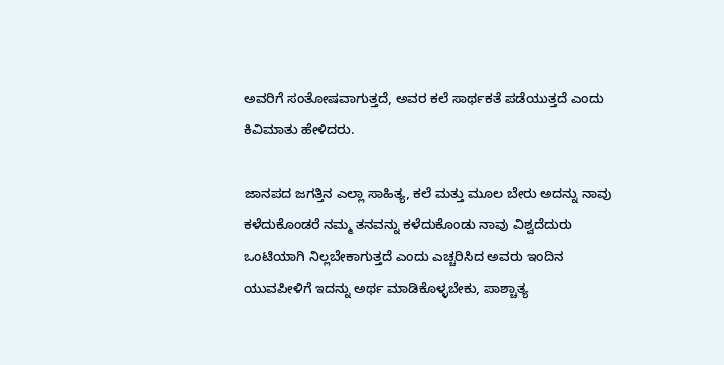ಅವರಿಗೆ ಸಂತೋಷವಾಗುತ್ತದೆ, ಅವರ ಕಲೆ ಸಾರ್ಥಕತೆ ಪಡೆಯುತ್ತದೆ ಎಂದು ಕಿವಿಮಾತು ಹೇಳಿದರು.

ಜಾನಪದ ಜಗತ್ತಿನ ಎಲ್ಲಾ ಸಾಹಿತ್ಯ, ಕಲೆ ಮತ್ತು ಮೂಲ ಬೇರು ಅದನ್ನು ನಾವು ಕಳೆದುಕೊಂಡರೆ ನಮ್ಮ ತನವನ್ನು ಕಳೆದುಕೊಂಡು ನಾವು ವಿಶ್ವದೆದುರು ಒಂಟಿಯಾಗಿ ನಿಲ್ಲಬೇಕಾಗುತ್ತದೆ ಎಂದು ಎಚ್ಚರಿಸಿದ ಅವರು ಇಂದಿನ ಯುವಪೀಳಿಗೆ ಇದನ್ನು ಅರ್ಥ ಮಾಡಿಕೊಳ್ಳಬೇಕು, ಪಾಶ್ಚಾತ್ಯ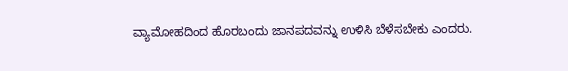ವ್ಯಾಮೋಹದಿಂದ ಹೊರಬಂದು ಜಾನಪದವನ್ನು ಉಳಿಸಿ ಬೆಳೆಸಬೇಕು ಎಂದರು.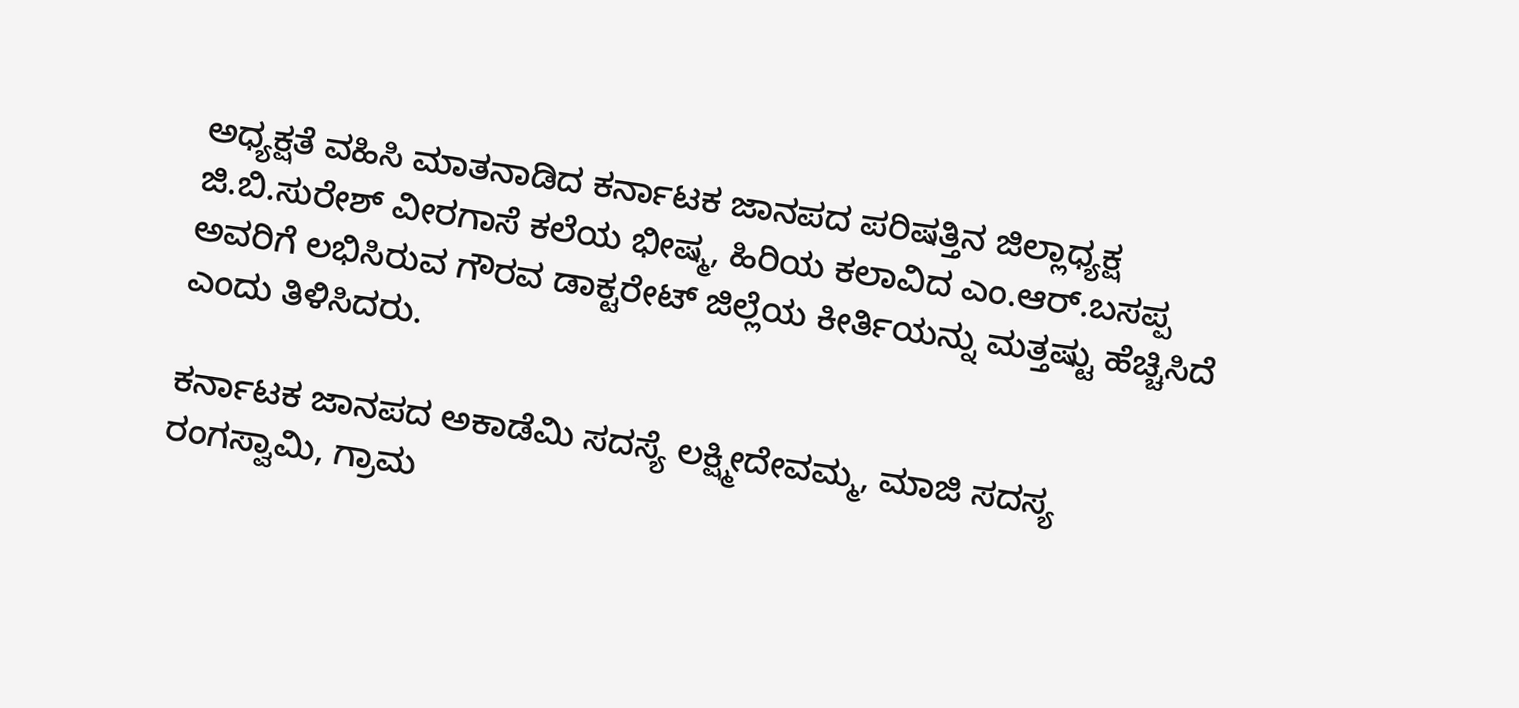ಅಧ್ಯಕ್ಷತೆ ವಹಿಸಿ ಮಾತನಾಡಿದ ಕರ್ನಾಟಕ ಜಾನಪದ ಪರಿಷತ್ತಿನ ಜಿಲ್ಲಾಧ್ಯಕ್ಷ ಜಿ.ಬಿ.ಸುರೇಶ್ ವೀರಗಾಸೆ ಕಲೆಯ ಭೀಷ್ಮ, ಹಿರಿಯ ಕಲಾವಿದ ಎಂ.ಆರ್.ಬಸಪ್ಪ ಅವರಿಗೆ ಲಭಿಸಿರುವ ಗೌರವ ಡಾಕ್ಟರೇಟ್ ಜಿಲ್ಲೆಯ ಕೀರ್ತಿಯನ್ನು ಮತ್ತಷ್ಟು ಹೆಚ್ಚಿಸಿದೆ ಎಂದು ತಿಳಿಸಿದರು.

ಕರ್ನಾಟಕ ಜಾನಪದ ಅಕಾಡೆಮಿ ಸದಸ್ಯೆ ಲಕ್ಷ್ಮೀದೇವಮ್ಮ, ಮಾಜಿ ಸದಸ್ಯ ರಂಗಸ್ವಾಮಿ, ಗ್ರಾಮ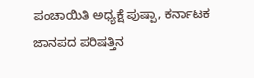ಪಂಚಾಯಿತಿ ಅಧ್ಯಕ್ಷೆ ಪುಷ್ಪಾ, ಕರ್ನಾಟಕ ಜಾನಪದ ಪರಿಷತ್ತಿನ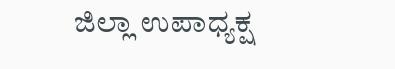ಜಿಲ್ಲಾ ಉಪಾಧ್ಯಕ್ಷ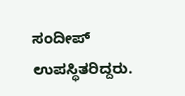ಸಂದೀಪ್ ಉಪಸ್ಥಿತರಿದ್ದರು.